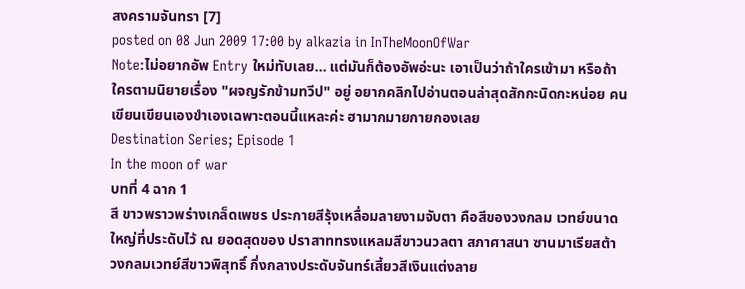สงครามจันทรา [7]
posted on 08 Jun 2009 17:00 by alkazia in InTheMoonOfWar
Note:ไม่อยากอัพ Entry ใหม่ทับเลย... แต่มันก็ต้องอัพอ่ะนะ เอาเป็นว่าถ้าใครเข้ามา หรือถ้าใครตามนิยายเรื่อง "ผจญรักข้ามทวีป" อยู่ อยากคลิกไปอ่านตอนล่าสุดสักกะนิดกะหน่อย คนเขียนเขียนเองขำเองเฉพาะตอนนี้แหละค่ะ ฮามากมายกายกองเลย
Destination Series; Episode 1
In the moon of war
บทที่ 4 ฉาก 1
สี ขาวพราวพร่างเกล็ดเพชร ประกายสีรุ้งเหลื่อมลายงามจับตา คือสีของวงกลม เวทย์ขนาดใหญ่ที่ประดับไว้ ณ ยอดสุดของ ปราสาททรงแหลมสีขาวนวลตา สภาศาสนา ซานมาเรียสต้า
วงกลมเวทย์สีขาวพิสุทธิ์ กึ่งกลางประดับจันทร์เสี้ยวสีเงินแต่งลาย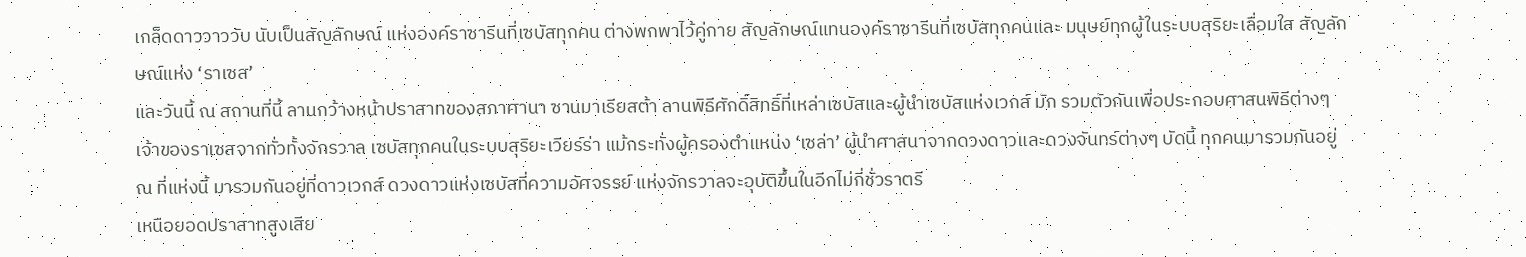เกล็ดดาววาววับ นับเป็นสัญลักษณ์ แห่งองค์ราซารีนที่เซบัสทุกคน ต่างพกพาไว้คู่กาย สัญลักษณ์แทนองค์ราซารีนที่เซบัสทุกคนและ มนุษย์ทุกผู้ในระบบสุริยะเลื่อมใส สัญลักษณ์แห่ง ‘ราเซส’
และวันนี้ ณ สถานที่นี้ ลานกว้างหน้าปราสาทของสภาศานา ซานมาเรียสต้า ลานพิธีศักดิ์สิทธิ์ที่เหล่าเซบัสและผู้นำเซบัสแห่งเวกส์ มัก รวมตัวกันเพื่อประกอบศาสนพิธีต่างๆ เจ้าของราเซสจากทั่วทั้งจักรวาล เซบัสทุกคนในระบบสุริยะเวียร์ร่า แม้กระทั่งผู้ครองตำแหน่ง ‘เซล่า’ ผู้นำศาสนาจากดวงดาวและดวงจันทร์ต่างๆ บัดนี้ ทุกคนมารวมกันอยู่ ณ ที่แห่งนี้ มารวมกันอยู่ที่ดาวเวกส์ ดวงดาวแห่งเซบัสที่ความอัศจรรย์ แห่งจักรวาลจะอุบัติขึ้นในอีกไม่กี่ชั่วราตรี
เหนือยอดปราสาทสูงเสีย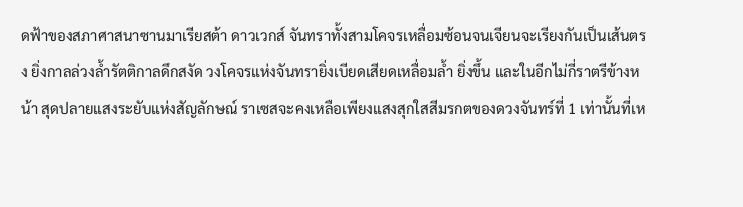ดฟ้าของสภาศาสนาซานมาเรียสต้า ดาวเวกส์ จันทราทั้งสามโคจรเหลื่อมซ้อนจนเจียนจะเรียงกันเป็นเส้นตรง ยิ่งกาลล่วงล้ำรัตติกาลดึกสงัด วงโคจรแห่งจันทรายิ่งเบียดเสียดเหลื่อมล้ำ ยิ่งขึ้น และในอีกไม่กี่ราตรีข้างหน้า สุดปลายแสงระยับแห่งสัญลักษณ์ ราเซสจะคงเหลือเพียงแสงสุกใสสีมรกตของดวงจันทร์ที่ 1 เท่านั้นที่เห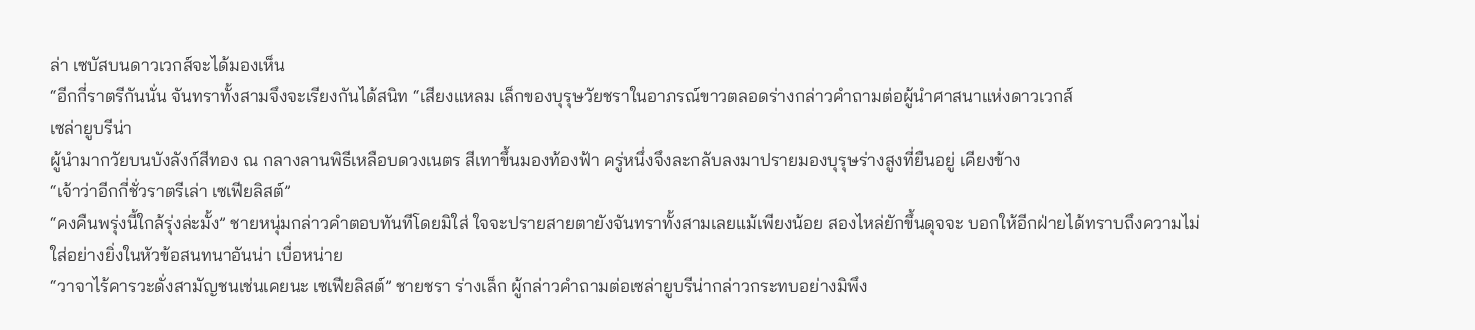ล่า เซบัสบนดาวเวกส์จะได้มองเห็น
“อีกกี่ราตรีกันนั่น จันทราทั้งสามจึงจะเรียงกันได้สนิท “เสียงแหลม เล็กของบุรุษวัยชราในอาภรณ์ขาวตลอดร่างกล่าวคำถามต่อผู้นำศาสนาแห่งดาวเวกส์
เซล่ายูบรีน่า
ผู้นำมากวัยบนบังลังก์สีทอง ณ กลางลานพิธีเหลือบดวงเนตร สีเทาขึ้นมองท้องฟ้า ครู่หนึ่งจึงละกลับลงมาปรายมองบุรุษร่างสูงที่ยืนอยู่ เคียงข้าง
“เจ้าว่าอีกกี่ชั่วราตรีเล่า เซเฟียลิสต์”
“คงคืนพรุ่งนี้ใกล้รุ่งล่ะมั้ง” ชายหนุ่มกล่าวคำตอบทันทีโดยมิใส่ ใจจะปรายสายตายังจันทราทั้งสามเลยแม้เพียงน้อย สองไหล่ยักขึ้นดุจจะ บอกให้อีกฝ่ายได้ทราบถึงความไม่ใส่อย่างยิ่งในหัวข้อสนทนาอันน่า เบื่อหน่าย
“วาจาไร้คารวะดั่งสามัญชนเช่นเคยนะ เซเฟียลิสต์” ชายชรา ร่างเล็ก ผู้กล่าวคำถามต่อเซล่ายูบรีน่ากล่าวกระทบอย่างมิพึง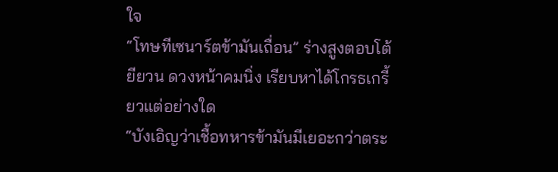ใจ
“โทษทีเซนาร์ตข้ามันเถื่อน” ร่างสูงตอบโต้ยียวน ดวงหน้าคมนิ่ง เรียบหาได้โกรธเกรี้ยวแต่อย่างใด
“บังเอิญว่าเชื้อทหารข้ามันมีเยอะกว่าตระ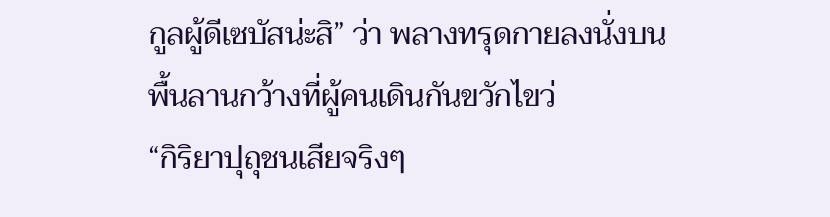กูลผู้ดีเซบัสน่ะสิ” ว่า พลางทรุดกายลงนั่งบนพื้นลานกว้างที่ผู้คนเดินกันขวักไขว่
“กิริยาปุถุชนเสียจริงๆ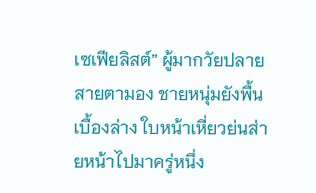เซเฟียลิสต์” ผู้มากวัยปลายสายตามอง ชายหนุ่มยังพื้นเบื้องล่าง ใบหน้าเหี่ยวย่นส่ายหน้าไปมาครู่หนึ่ง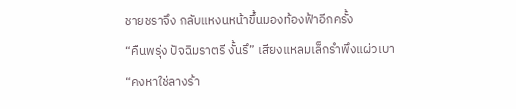ชายชราจึง กลับแหงนหน้าขึ้นมองท้องฟ้าอีกครั้ง
“คืนพรุ่ง ปัจฉิมราตรี งั้นรึ” เสียงแหลมเล็กรำพึงแผ่วเบา
“คงหาใช่ลางร้า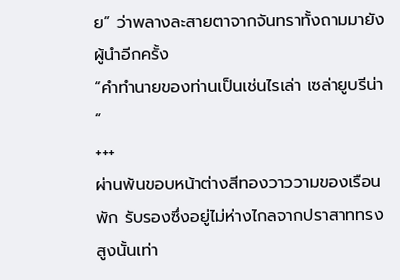ย” ว่าพลางละสายตาจากจันทราทั้งถามมายัง ผู้นำอีกครั้ง
“คำทำนายของท่านเป็นเช่นไรเล่า เซล่ายูบรีน่า “
+++
ผ่านพ้นขอบหน้าต่างสีทองวาววามของเรือนพัก รับรองซึ่งอยู่ไม่ห่างไกลจากปราสาททรงสูงนั้นเท่า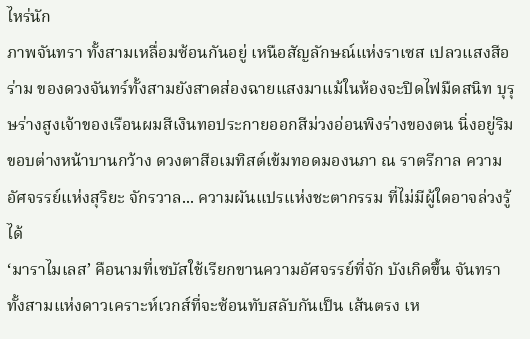ไหร่นัก
ภาพจันทรา ทั้งสามเหลื่อมซ้อนกันอยู่ เหนือสัญลักษณ์แห่งราเซส เปลวแสงสีอร่าม ของดวงจันทร์ทั้งสามยังสาดส่องฉายแสงมาแม้ในห้องจะปิดไฟมืดสนิท บุรุษร่างสูงเจ้าของเรือนผมสีเงินทอประกายออกสีม่วงอ่อนพิงร่างของตน นิ่งอยู่ริมขอบต่างหน้าบานกว้าง ดวงตาสีอเมทิสต์เข้มทอดมองนภา ณ ราตรีกาล ความอัศจรรย์แห่งสุริยะ จักรวาล... ความผันแปรแห่งชะตากรรม ที่ไม่มีผู้ใดอาจล่วงรู้ได้
‘มาราไมเลส’ คือนามที่เซบัสใช้เรียกขานความอัศจรรย์ที่จัก บังเกิดขึ้น จันทราทั้งสามแห่งดาวเคราะห์เวกส์ที่จะซ้อนทับสลับกันเป็น เส้นตรง เห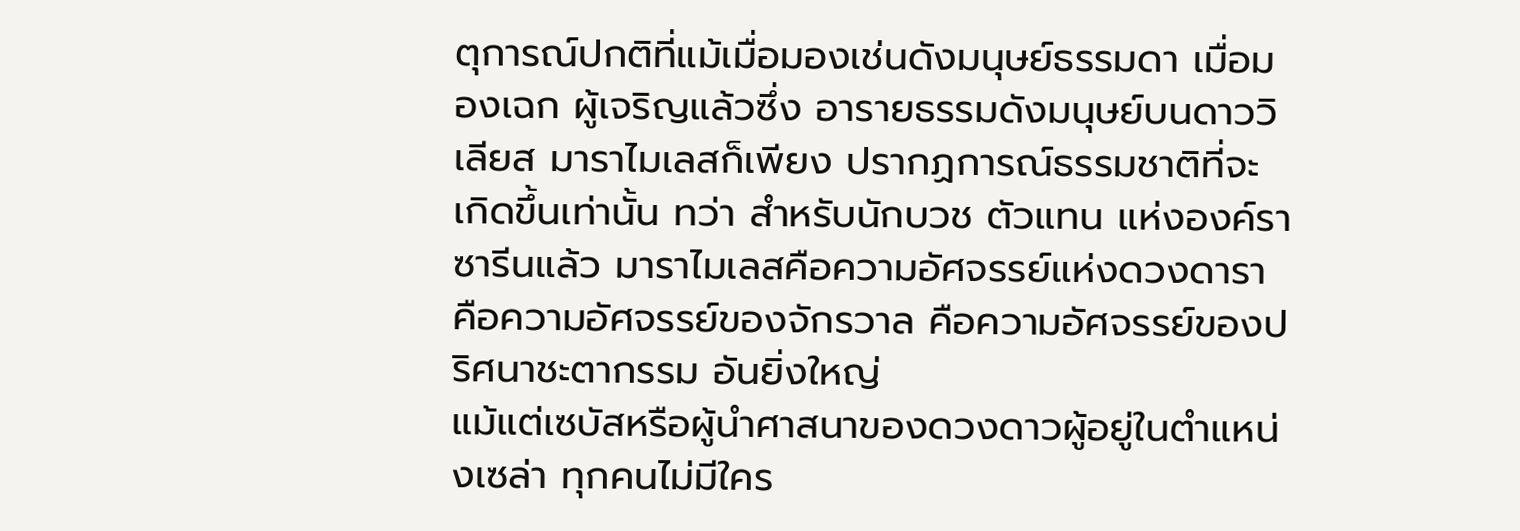ตุการณ์ปกติที่แม้เมื่อมองเช่นดังมนุษย์ธรรมดา เมื่อมองเฉก ผู้เจริญแล้วซึ่ง อารายธรรมดังมนุษย์บนดาววิเลียส มาราไมเลสก็เพียง ปรากฏการณ์ธรรมชาติที่จะเกิดขึ้นเท่านั้น ทว่า สำหรับนักบวช ตัวแทน แห่งองค์ราซารีนแล้ว มาราไมเลสคือความอัศจรรย์แห่งดวงดารา คือความอัศจรรย์ของจักรวาล คือความอัศจรรย์ของปริศนาชะตากรรม อันยิ่งใหญ่
แม้แต่เซบัสหรือผู้นำศาสนาของดวงดาวผู้อยู่ในตำแหน่งเซล่า ทุกคนไม่มีใคร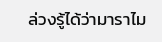ล่วงรู้ได้ว่ามาราไม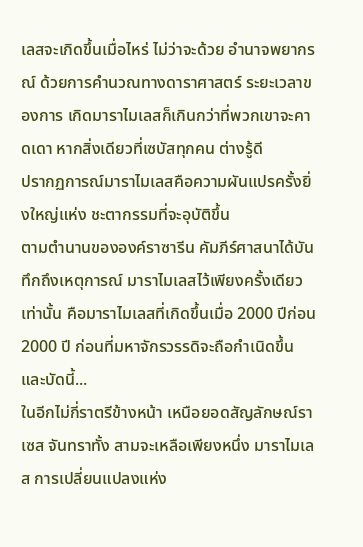เลสจะเกิดขึ้นเมื่อไหร่ ไม่ว่าจะด้วย อำนาจพยากรณ์ ด้วยการคำนวณทางดาราศาสตร์ ระยะเวลาของการ เกิดมาราไมเลสก็เกินกว่าที่พวกเขาจะคาดเดา หากสิ่งเดียวที่เซบัสทุกคน ต่างรู้ดี
ปรากฏการณ์มาราไมเลสคือความผันแปรครั้งยิ่งใหญ่แห่ง ชะตากรรมที่จะอุบัติขึ้น
ตามตำนานขององค์ราซารีน คัมภีร์ศาสนาได้บันทึกถึงเหตุการณ์ มาราไมเลสไว้เพียงครั้งเดียวเท่านั้น คือมาราไมเลสที่เกิดขึ้นเมื่อ 2000 ปีก่อน 2000 ปี ก่อนที่มหาจักรวรรดิจะถือกำเนิดขึ้น และบัดนี้...
ในอีกไม่กี่ราตรีข้างหน้า เหนือยอดสัญลักษณ์ราเซส จันทราทั้ง สามจะเหลือเพียงหนึ่ง มาราไมเลส การเปลี่ยนแปลงแห่ง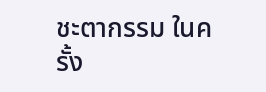ชะตากรรม ในครั้ง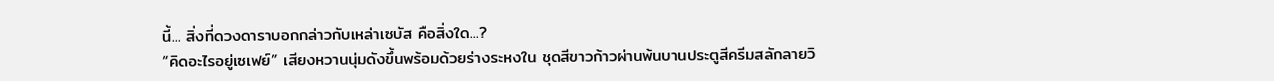นี้... สิ่งที่ดวงดาราบอกกล่าวกับเหล่าเซบัส คือสิ่งใด...?
“คิดอะไรอยู่เซเฟย์” เสียงหวานนุ่มดังขึ้นพร้อมด้วยร่างระหงใน ชุดสีขาวก้าวผ่านพ้นบานประตูสีครีมสลักลายวิ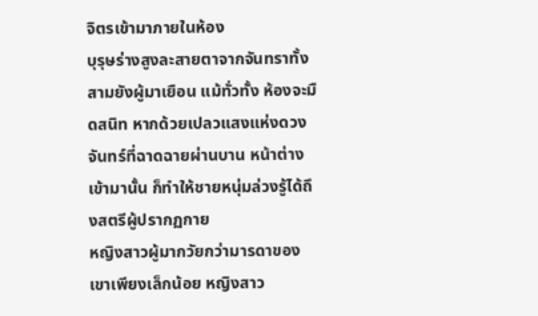จิตรเข้ามาภายในห้อง
บุรุษร่างสูงละสายตาจากจันทราทั้งสามยังผู้มาเยือน แม้ทั่วทั้ง ห้องจะมืดสนิท หากด้วยเปลวแสงแห่งดวงจันทร์ที่ฉาดฉายผ่านบาน หน้าต่างเข้ามานั้น ก็ทำให้ชายหนุ่มล่วงรู้ได้ถึงสตรีผู้ปรากฏกาย
หญิงสาวผู้มากวัยกว่ามารดาของเขาเพียงเล็กน้อย หญิงสาว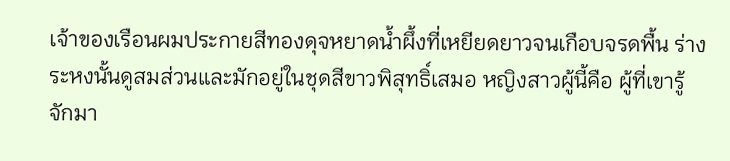เจ้าของเรือนผมประกายสีทองดุจหยาดน้ำผึ้งที่เหยียดยาวจนเกือบจรดพื้น ร่างระหงนั้นดูสมส่วนและมักอยู่ในชุดสีขาวพิสุทธิ์เสมอ หญิงสาวผู้นี้คือ ผู้ที่เขารู้จักมา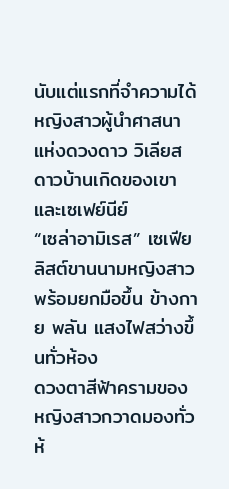นับแต่แรกที่จำความได้ หญิงสาวผู้นำศาสนาแห่งดวงดาว วิเลียส ดาวบ้านเกิดของเขาและเซเฟย์นีย์
“เซล่าอามิเรส” เซเฟียลิสต์ขานนามหญิงสาวพร้อมยกมือขึ้น ข้างกาย พลัน แสงไฟสว่างขึ้นทั่วห้อง
ดวงตาสีฟ้าครามของหญิงสาวกวาดมองทั่วห้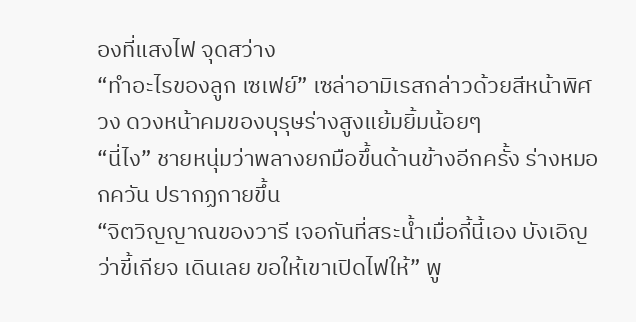องที่แสงไฟ จุดสว่าง
“ทำอะไรของลูก เซเฟย์” เซล่าอามิเรสกล่าวด้วยสีหน้าพิศวง ดวงหน้าคมของบุรุษร่างสูงแย้มยิ้มน้อยๆ
“นี่ไง” ชายหนุ่มว่าพลางยกมือขึ้นด้านข้างอีกครั้ง ร่างหมอกควัน ปรากฏกายขึ้น
“จิตวิญญาณของวารี เจอกันที่สระน้ำเมื่อกี้นี้เอง บังเอิญว่าขี้เกียจ เดินเลย ขอให้เขาเปิดไฟให้” พู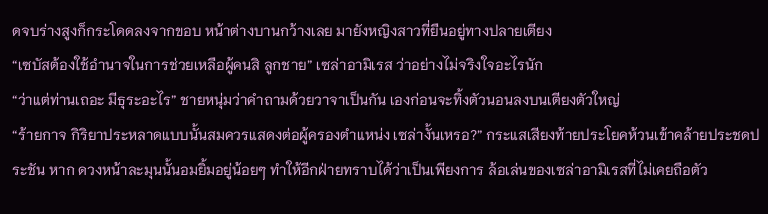ดจบร่างสูงก็กระโดดลงจากขอบ หน้าต่างบานกว้างเลย มายังหญิงสาวที่ยืนอยู่ทางปลายเตียง
“เซบัสต้องใช้อำนาจในการช่วยเหลือผู้คนสิ ลูกชาย” เซล่าอามิเรส ว่าอย่างไม่จริงใจอะไรนัก
“ว่าแต่ท่านเถอะ มีธุระอะไร” ชายหนุ่มว่าคำถามด้วยวาจาเป็นกัน เองก่อนจะทิ้งตัวนอนลงบนเตียงตัวใหญ่
“ร้ายกาจ กิริยาประหลาดแบบนั้นสมควรแสดงต่อผู้ครองตำแหน่ง เซล่างั้นเหรอ?” กระแสเสียงท้ายประโยคห้วนเข้าคล้ายประชดประชัน หาก ดวงหน้าละมุนนั้นอมยิ้มอยู่น้อยๆ ทำให้อีกฝ่ายทราบได้ว่าเป็นเพียงการ ล้อเล่นของเซล่าอามิเรสที่ไม่เคยถือตัว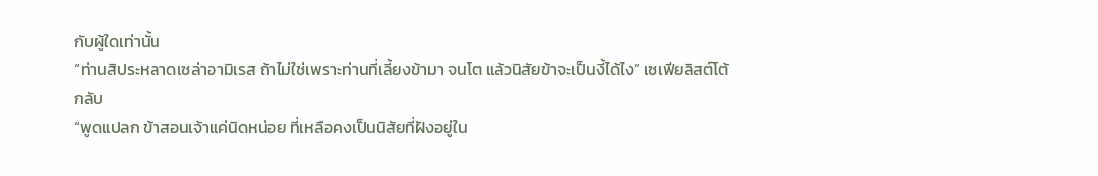กับผู้ใดเท่านั้น
“ท่านสิประหลาดเซล่าอามิเรส ถ้าไม่ใช่เพราะท่านที่เลี้ยงข้ามา จนโต แล้วนิสัยข้าจะเป็นงี้ได้ไง” เซเฟียลิสต์โต้กลับ
“พูดแปลก ข้าสอนเจ้าแค่นิดหน่อย ที่เหลือคงเป็นนิสัยที่ฝังอยู่ใน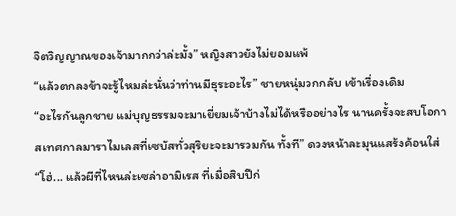จิตวิญญาณของเจ้ามากกว่าล่ะมั้ง” หญิงสาวยังไม่ยอมแพ้
“แล้วตกลงข้าจะรู้ไหมล่ะนั่นว่าท่านมีธุระอะไร” ชายหนุ่มวกกลับ เข้าเรื่องเดิม
“อะไรกันลูกชาย แม่บุญธรรมจะมาเยี่ยมเจ้าบ้างไม่ได้หรืออย่างไร นานครั้งจะสบโอกาสเทศกาลมาราไมเลสที่เซบัสทั่วสุริยะจะมารวมกัน ทั้งที” ดวงหน้าละมุนแสร้งค้อนใส่
“โฮ่... แล้วผีที่ไหนล่ะเซล่าอามิเรส ที่เมื่อสิบปีก่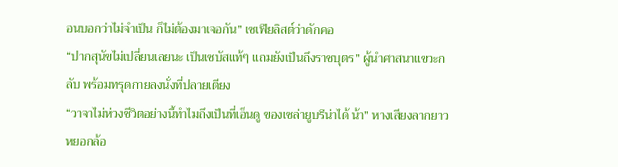อนบอกว่าไม่จำเป็น ก็ไม่ต้องมาเจอกัน” เซเฟียลิสต์ว่าดักคอ
“ปากสุนัขไม่เปลี่ยนเลยนะ เป็นเซบัสแท้ๆ แถมยังเป็นถึงราชบุตร” ผู้นำศาสนาแขวะกลับ พร้อมทรุดกายลงนั่งที่ปลายเตียง
“วาจาไม่ห่วงชีวิตอย่างนี้ทำไมถึงเป็นที่เอ็นดู ของเซล่ายูบรีน่าได้ น้า” หางเสียงลากยาวหยอกล้อ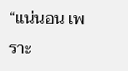“แน่นอน เพราะ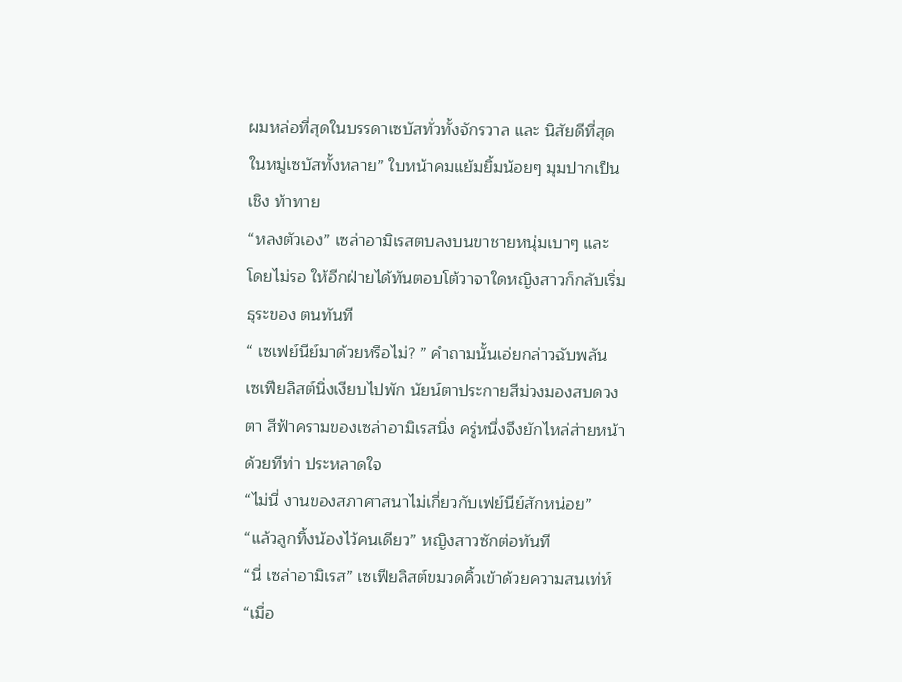ผมหล่อที่สุดในบรรดาเซบัสทั่วทั้งจักรวาล และ นิสัยดีที่สุดในหมู่เซบัสทั้งหลาย” ใบหน้าคมแย้มยิ้มน้อยๆ มุมปากเป็นเชิง ท้าทาย
“หลงตัวเอง” เซล่าอามิเรสตบลงบนขาชายหนุ่มเบาๆ และ โดยไม่รอ ให้อีกฝ่ายได้ทันตอบโต้วาจาใดหญิงสาวก็กลับเริ่มธุระของ ตนทันที
“ เซเฟย์นีย์มาด้วยหรือไม่? ” คำถามนั้นเอ่ยกล่าวฉับพลัน
เซเฟียลิสต์นิ่งเงียบไปพัก นัยน์ตาประกายสีม่วงมองสบดวงตา สีฟ้าครามของเซล่าอามิเรสนิ่ง ครู่หนึ่งจึงยักไหล่ส่ายหน้าด้วยทีท่า ประหลาดใจ
“ไม่นี่ งานของสภาศาสนาไม่เกี่ยวกับเฟย์นีย์สักหน่อย”
“แล้วลูกทิ้งน้องไว้คนเดียว” หญิงสาวซักต่อทันที
“นี่ เซล่าอามิเรส” เซเฟียลิสต์ขมวดคิ้วเข้าด้วยความสนเท่ห์
“เมื่อ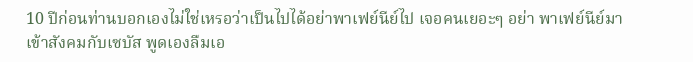10 ปีก่อนท่านบอกเองไม่ใช่เหรอว่าเป็นไปได้อย่าพาเฟย์นีย์ไป เจอคนเยอะๆ อย่า พาเฟย์นีย์มาเข้าสังคมกับเซบัส พูดเองลืมเอ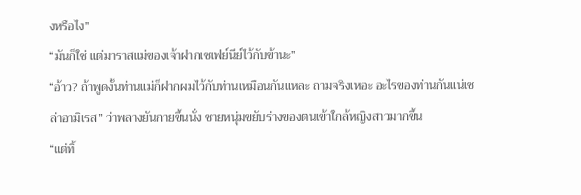งหรือไง”
“มันก็ใช่ แต่มาราสแม่ของเจ้าฝากเซเฟย์นีย์ไว้กับข้านะ”
“อ้าว? ถ้าพูดงั้นท่านแม่ก็ฝากผมไว้กับท่านเหมือนกันแหละ ถามจริงเหอะ อะไรของท่านกันแน่เซล่าอามิเรส” ว่าพลางยันกายขึ้นนั่ง ชายหนุ่มขยับร่างของตนเข้าใกล้หญิงสาวมากขึ้น
“แต่ทิ้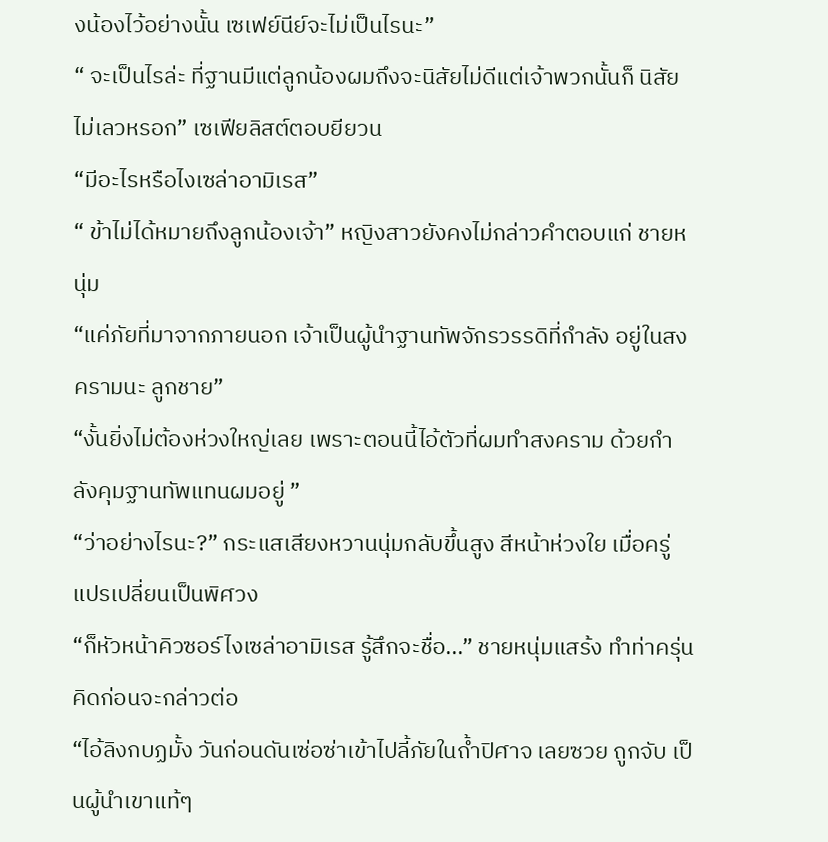งน้องไว้อย่างนั้น เซเฟย์นีย์จะไม่เป็นไรนะ”
“ จะเป็นไรล่ะ ที่ฐานมีแต่ลูกน้องผมถึงจะนิสัยไม่ดีแต่เจ้าพวกนั้นก็ นิสัยไม่เลวหรอก” เซเฟียลิสต์ตอบยียวน
“มีอะไรหรือไงเซล่าอามิเรส”
“ ข้าไม่ได้หมายถึงลูกน้องเจ้า” หญิงสาวยังคงไม่กล่าวคำตอบแก่ ชายหนุ่ม
“แค่ภัยที่มาจากภายนอก เจ้าเป็นผู้นำฐานทัพจักรวรรดิที่กำลัง อยู่ในสงครามนะ ลูกชาย”
“งั้นยิ่งไม่ต้องห่วงใหญ่เลย เพราะตอนนี้ไอ้ตัวที่ผมทำสงคราม ด้วยกำลังคุมฐานทัพแทนผมอยู่ ”
“ว่าอย่างไรนะ?” กระแสเสียงหวานนุ่มกลับขึ้นสูง สีหน้าห่วงใย เมื่อครู่แปรเปลี่ยนเป็นพิศวง
“ก็หัวหน้าคิวซอร์ไงเซล่าอามิเรส รู้สึกจะชื่อ...” ชายหนุ่มแสร้ง ทำท่าครุ่นคิดก่อนจะกล่าวต่อ
“ไอ้ลิงกบฏมั้ง วันก่อนดันเซ่อซ่าเข้าไปลี้ภัยในถ้ำปิศาจ เลยซวย ถูกจับ เป็นผู้นำเขาแท้ๆ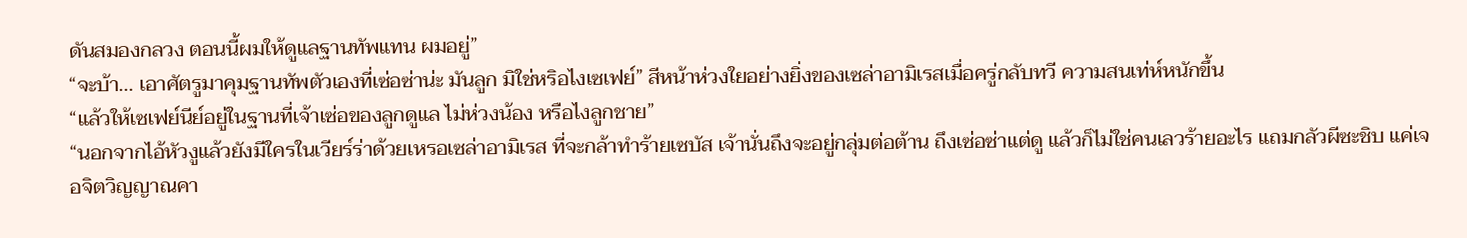ดันสมองกลวง ตอนนี้ผมให้ดูแลฐานทัพแทน ผมอยู่”
“จะบ้า... เอาศัตรูมาคุมฐานทัพตัวเองที่เซ่อซ่าน่ะ มันลูก มิใช่หริอไงเซเฟย์” สีหน้าห่วงใยอย่างยิ่งของเซล่าอามิเรสเมื่อครู่กลับทวี ความสนเท่ห์หนักขึ้น
“แล้วให้เซเฟย์นีย์อยู่ในฐานที่เจ้าเซ่อของลูกดูแล ไม่ห่วงน้อง หรือไงลูกชาย”
“นอกจากไอ้หัวงูแล้วยังมีใครในเวียร์ร่าด้วยเหรอเซล่าอามิเรส ที่จะกล้าทำร้ายเซบัส เจ้านั่นถึงจะอยู่กลุ่มต่อต้าน ถึงเซ่อซ่าแต่ดู แล้วก็ไม่ใช่คนเลวร้ายอะไร แถมกลัวผีซะชิบ แค่เจอจิตวิญญาณคา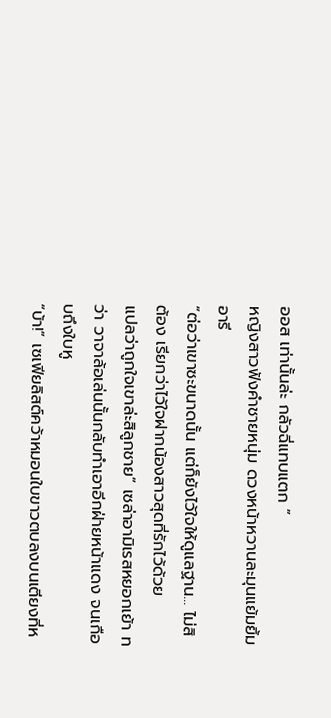ออส เท่านั้นล่ะ กลัวฉี่แทบแตก ”
หญิงสาวฟังคำชายหนุ่ม ดวงหน้าหวานละมุนแย้มยิ้มอารี
“ต่อว่าเขาซะขนาดนั้น แต่ก็ยังไว้ใจให้ดูแลฐาน... ไม่สิ ต้อง เรียกว่าไว้ใจฝากน้องสาวสุดที่รักไว้ด้วย
แปลว่าถูกใจเขาล่ะสิลูกชาย” เซล่าอามิเรสหยอกเย้า ทว่า วาจาล้อเล่นนั้นกลับทำเอาอีกฝ่ายหน้าแดง จนเกือบถึงใบหู
“บ้า!” เซเฟียลิสต์คว้าหมอนใบขาวตบลงบนเตียงที่ห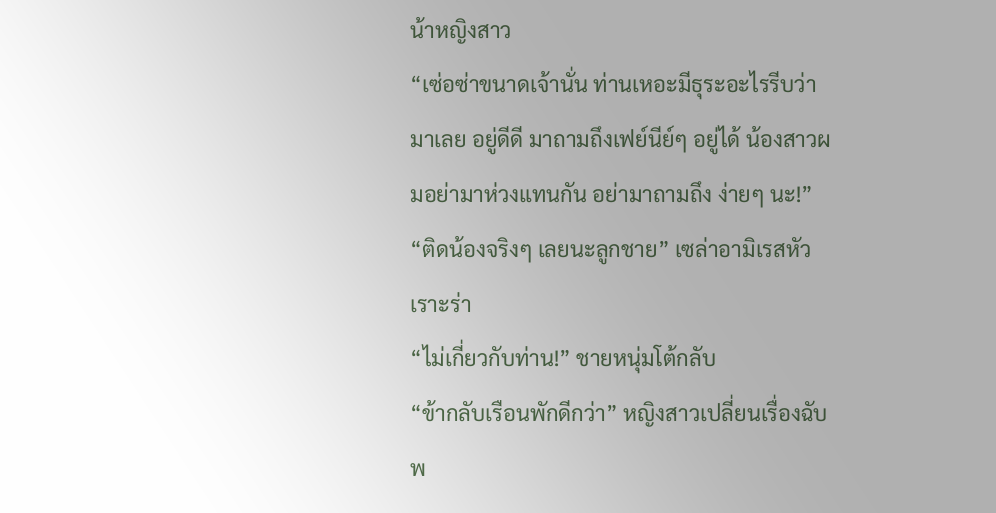น้าหญิงสาว
“เซ่อซ่าขนาดเจ้านั่น ท่านเหอะมีธุระอะไรรีบว่ามาเลย อยู่ดีดี มาถามถึงเฟย์นีย์ๆ อยู่ได้ น้องสาวผมอย่ามาห่วงแทนกัน อย่ามาถามถึง ง่ายๆ นะ!”
“ติดน้องจริงๆ เลยนะลูกชาย” เซล่าอามิเรสหัวเราะร่า
“ไม่เกี่ยวกับท่าน!” ชายหนุ่มโต้กลับ
“ข้ากลับเรือนพักดีกว่า” หญิงสาวเปลี่ยนเรื่องฉับพ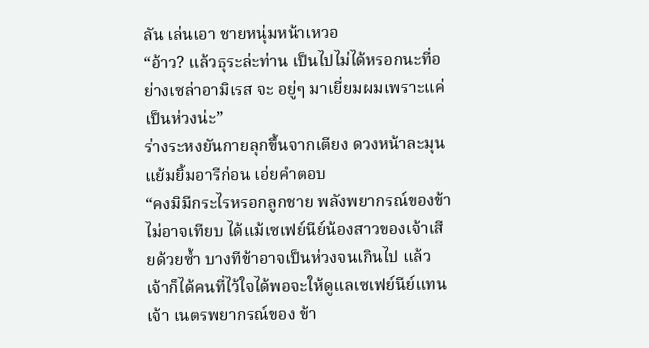ลัน เล่นเอา ชายหนุ่มหน้าเหวอ
“อ้าว? แล้วธุระล่ะท่าน เป็นไปไม่ได้หรอกนะที่อย่างเซล่าอามิเรส จะ อยู่ๆ มาเยี่ยมผมเพราะแค่เป็นห่วงน่ะ”
ร่างระหงยันกายลุกขึ้นจากเตียง ดวงหน้าละมุนแย้มยิ้มอารีก่อน เอ่ยคำตอบ
“คงมิมีกระไรหรอกลูกชาย พลังพยากรณ์ของข้าไม่อาจเทียบ ได้แม้เซเฟย์นีย์น้องสาวของเจ้าเสียด้วยซ้ำ บางทีข้าอาจเป็นห่วงจนเกินไป แล้วเจ้าก็ได้คนที่ไว้ใจได้พอจะให้ดูแลเซเฟย์นีย์แทนเจ้า เนตรพยากรณ์ของ ข้า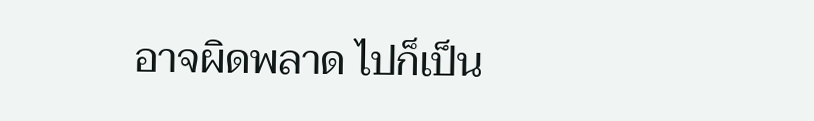อาจผิดพลาด ไปก็เป็น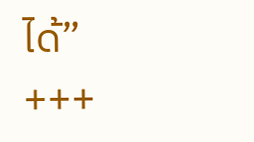ได้”
+++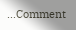...Comment